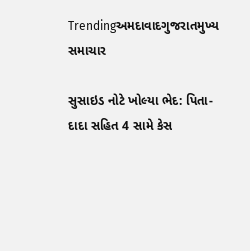Trendingઅમદાવાદગુજરાતમુખ્ય સમાચાર

સુસાઇડ નોટે ખોલ્યા ભેદ: પિતા-દાદા સહિત 4 સામે કેસ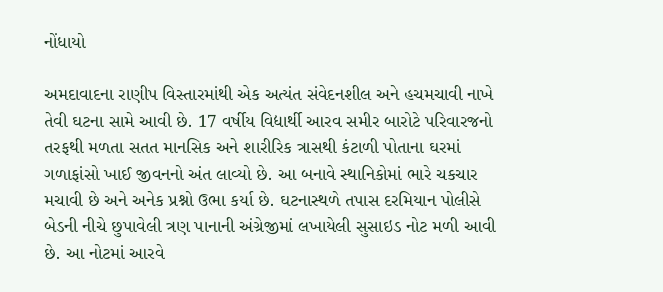નોંધાયો

અમદાવાદના રાણીપ વિસ્તારમાંથી એક અત્યંત સંવેદનશીલ અને હચમચાવી નાખે તેવી ઘટના સામે આવી છે. 17 વર્ષીય વિદ્યાર્થી આરવ સમીર બારોટે પરિવારજનો તરફથી મળતા સતત માનસિક અને શારીરિક ત્રાસથી કંટાળી પોતાના ઘરમાં ગળાફાંસો ખાઈ જીવનનો અંત લાવ્યો છે. આ બનાવે સ્થાનિકોમાં ભારે ચકચાર મચાવી છે અને અનેક પ્રશ્નો ઉભા કર્યા છે. ઘટનાસ્થળે તપાસ દરમિયાન પોલીસે બેડની નીચે છુપાવેલી ત્રણ પાનાની અંગ્રેજીમાં લખાયેલી સુસાઇડ નોટ મળી આવી છે. આ નોટમાં આરવે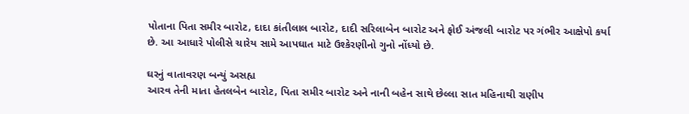પોતાના પિતા સમીર બારોટ, દાદા કાંતીલાલ બારોટ, દાદી સરિલાબેન બારોટ અને ફોઈ અંજલી બારોટ પર ગંભીર આક્ષેપો કર્યા છે. આ આધારે પોલીસે ચારેય સામે આપઘાત માટે ઉશ્કેરણીનો ગુનો નોંધ્યો છે.

ઘરનું વાતાવરણ બન્યું અસહ્ય
આરવ તેની માતા હેતલબેન બારોટ, પિતા સમીર બારોટ અને નાની બહેન સાથે છેલ્લા સાત મહિનાથી રાણીપ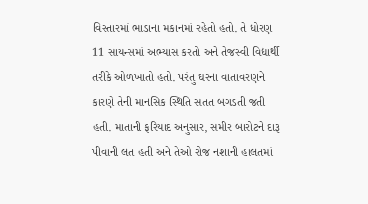વિસ્તારમાં ભાડાના મકાનમાં રહેતો હતો. તે ધોરણ 11 સાયન્સમાં અભ્યાસ કરતો અને તેજસ્વી વિદ્યાર્થી તરીકે ઓળખાતો હતો. પરંતુ ઘરના વાતાવરણને કારણે તેની માનસિક સ્થિતિ સતત બગડતી જતી હતી. માતાની ફરિયાદ અનુસાર, સમીર બારોટને દારૂ પીવાની લત હતી અને તેઓ રોજ નશાની હાલતમાં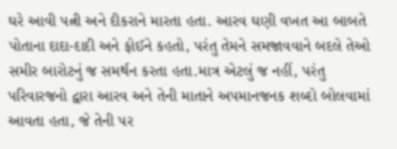ઘરે આવી પત્ની અને દીકરાને મારતા હતા. આરવ ઘણી વખત આ બાબતે પોતાના દાદા-દાદી અને ફોઈને કહતો, પરંતુ તેમને સમજાવવાને બદલે તેઓ સમીર બારોટનું જ સમર્થન કરતા હતા.માત્ર એટલું જ નહીં, પરંતુ પરિવારજનો દ્વારા આરવ અને તેની માતાને અપમાનજનક શબ્દો બોલવામાં આવતા હતા, જે તેની પર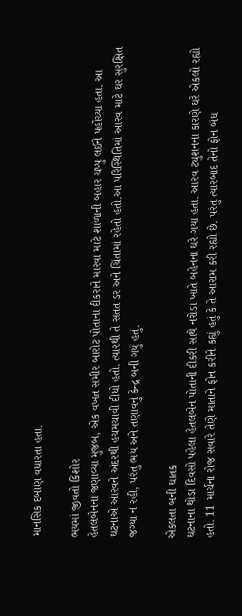માનસિક દબાણ વધારતા હતા.

ભયમાં જીવતો કિશોર
હેતલબેનના જણાવ્યા મુજબ, એક વખત સમીર બારોટ પોતાના દીકરાને મારવા માટે શાળાની બહાર ચપ્પુ લઈને પહોંચ્યા હતા. આ ઘટનાએ આરવને અંદરથી હચમચાવી દીધો હતો. ત્યારથી તે સતત ડર અને ચિંતામાં રહેતો હતો.આ પરિસ્થિતિમાં આરવ માટે ઘર સુરક્ષિત જગ્યા ન રહી, પરંતુ ભય અને તણાવનું કેન્દ્ર બની ગયું હતું.

એકલતા બની ઘાતક
ઘટનાના થોડા દિવસો પહેલા હેતલબેન પોતાની દીકરી સાથે નરોડા ખાતે બહેનના ઘરે ગયા હતા. આરવ ટ્યુશનના કારણે ઘરે એકલો રહ્યો હતો. 11 માર્ચના રોજ સવારે તેણે માતાને ફોન કરીને કહ્યું હતું કે તે આરામ કરી રહ્યો છે. પરંતુ ત્યારબાદ તેનો ફોન બંધ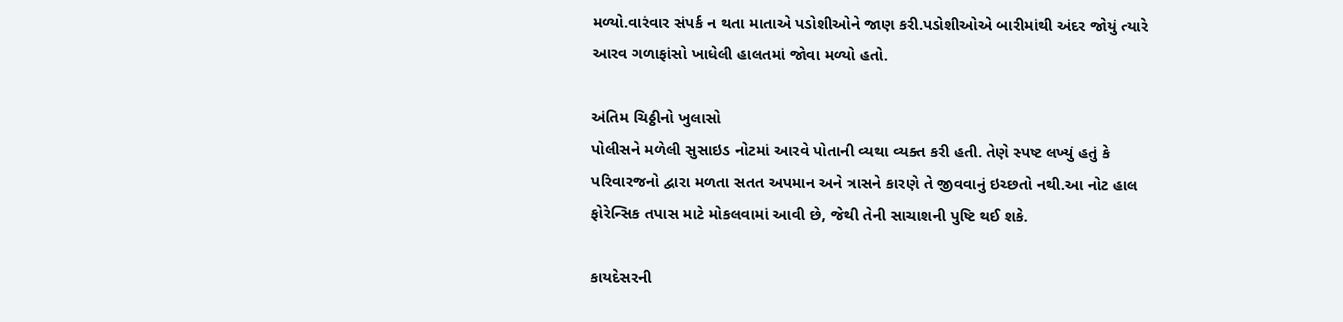મળ્યો.વારંવાર સંપર્ક ન થતા માતાએ પડોશીઓને જાણ કરી.પડોશીઓએ બારીમાંથી અંદર જોયું ત્યારે આરવ ગળાફાંસો ખાધેલી હાલતમાં જોવા મળ્યો હતો.

અંતિમ ચિઠ્ઠીનો ખુલાસો
પોલીસને મળેલી સુસાઇડ નોટમાં આરવે પોતાની વ્યથા વ્યક્ત કરી હતી. તેણે સ્પષ્ટ લખ્યું હતું કે પરિવારજનો દ્વારા મળતા સતત અપમાન અને ત્રાસને કારણે તે જીવવાનું ઇચ્છતો નથી.આ નોટ હાલ ફોરેન્સિક તપાસ માટે મોકલવામાં આવી છે, જેથી તેની સાચાશની પુષ્ટિ થઈ શકે.

કાયદેસરની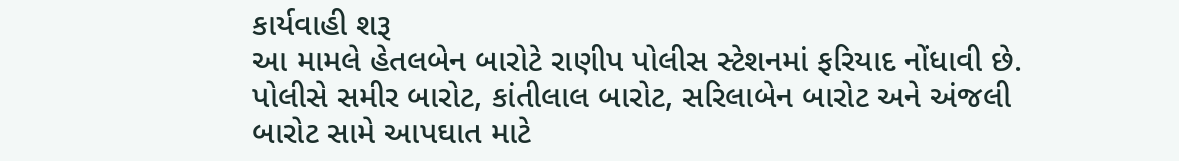કાર્યવાહી શરૂ
આ મામલે હેતલબેન બારોટે રાણીપ પોલીસ સ્ટેશનમાં ફરિયાદ નોંધાવી છે. પોલીસે સમીર બારોટ, કાંતીલાલ બારોટ, સરિલાબેન બારોટ અને અંજલી બારોટ સામે આપઘાત માટે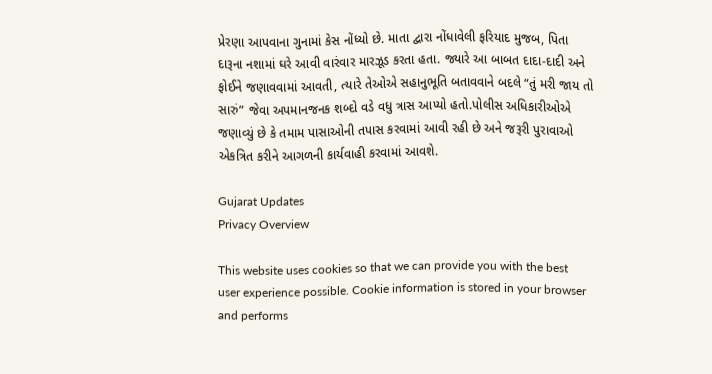પ્રેરણા આપવાના ગુનામાં કેસ નોંધ્યો છે. માતા દ્વારા નોંધાવેલી ફરિયાદ મુજબ, પિતા દારૂના નશામાં ઘરે આવી વારંવાર મારઝૂડ કરતા હતા. જ્યારે આ બાબત દાદા-દાદી અને ફોઈને જણાવવામાં આવતી, ત્યારે તેઓએ સહાનુભૂતિ બતાવવાને બદલે “તું મરી જાય તો સારું” જેવા અપમાનજનક શબ્દો વડે વધુ ત્રાસ આપ્યો હતો.પોલીસ અધિકારીઓએ જણાવ્યું છે કે તમામ પાસાઓની તપાસ કરવામાં આવી રહી છે અને જરૂરી પુરાવાઓ એકત્રિત કરીને આગળની કાર્યવાહી કરવામાં આવશે.

Gujarat Updates
Privacy Overview

This website uses cookies so that we can provide you with the best user experience possible. Cookie information is stored in your browser and performs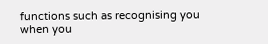functions such as recognising you when you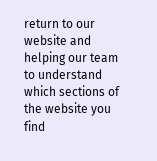return to our website and helping our team to understand which sections of the website you find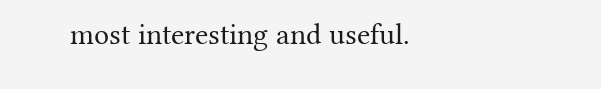most interesting and useful.